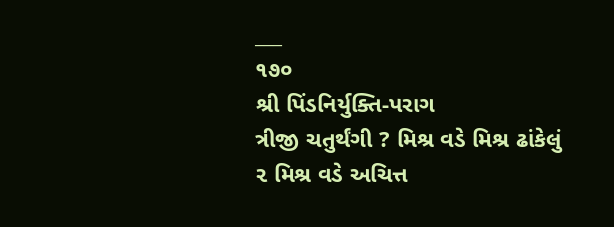___
૧૭૦
શ્રી પિંડનિર્યુક્તિ-પરાગ
ત્રીજી ચતુર્થંગી ? મિશ્ર વડે મિશ્ર ઢાંકેલું ૨ મિશ્ર વડે અચિત્ત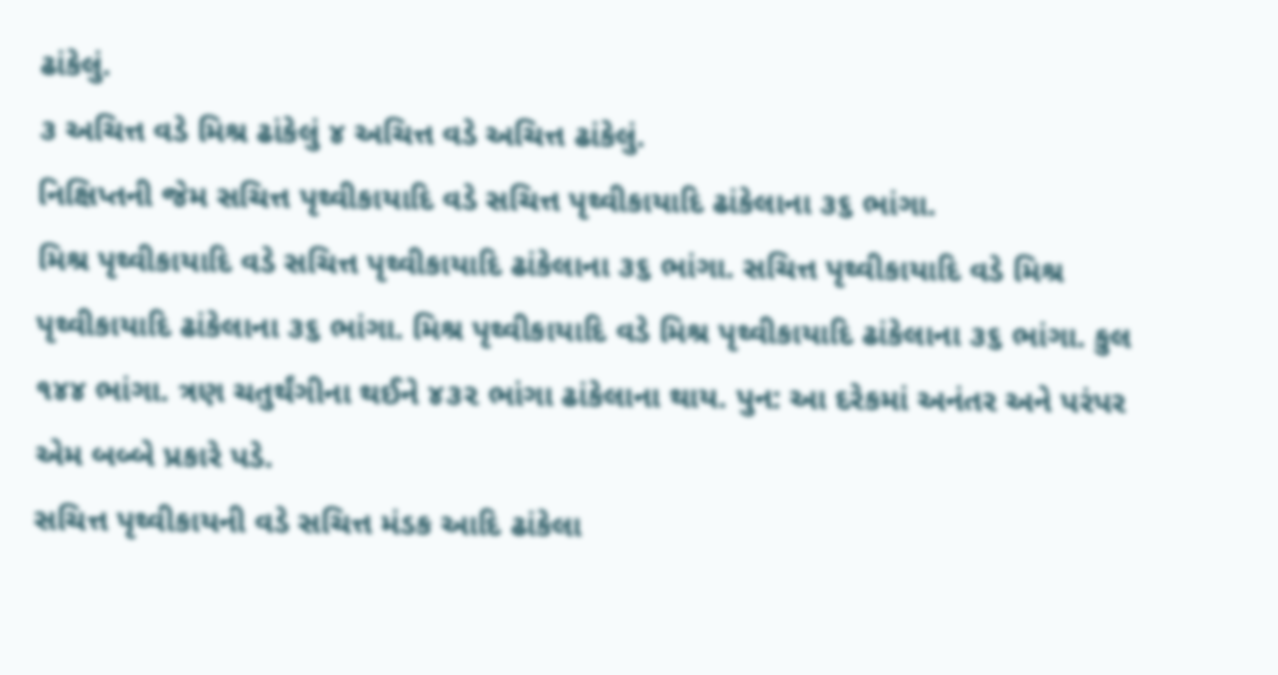ઢાંકેલું.
૩ અચિત્ત વડે મિશ્ર ઢાંકેલું ૪ અચિત્ત વડે અચિત્ત ઢાંકેલું.
નિક્ષિપ્તની જેમ સચિત્ત પૃથ્વીકાયાદિ વડે સચિત્ત પૃથ્વીકાયાદિ ઢાંકેલાના ૩૬ ભાંગા.
મિશ્ર પૃથ્વીકાયાદિ વડે સચિત્ત પૃથ્વીકાયાદિ ઢાંકેલાના ૩૬ ભાંગા. સચિત્ત પૃથ્વીકાયાદિ વડે મિશ્ર પૃથ્વીકાયાદિ ઢાંકેલાના ૩૬ ભાંગા. મિશ્ર પૃથ્વીકાયાદિ વડે મિશ્ર પૃથ્વીકાયાદિ ઢાંકેલાના ૩૬ ભાંગા. કુલ ૧૪૪ ભાંગા. ત્રણ ચતુર્થંગીના થઈને ૪૩૨ ભાંગા ઢાંકેલાના થાય. પુન: આ દરેકમાં અનંતર અને પરંપર એમ બબ્બે પ્રકારે પડે.
સચિત્ત પૃથ્વીકાયની વડે સચિત્ત મંડક આદિ ઢાંકેલા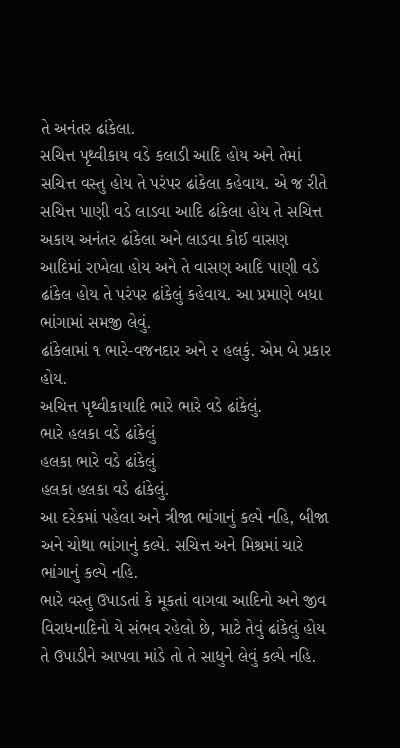તે અનંતર ઢાંકેલા.
સચિત્ત પૃથ્વીકાય વડે કલાડી આદિ હોય અને તેમાં સચિત્ત વસ્તુ હોય તે પરંપર ઢાંકેલા કહેવાય. એ જ રીતે સચિત્ત પાણી વડે લાડવા આદિ ઢાંકેલા હોય તે સચિત્ત અકાય અનંતર ઢાંકેલા અને લાડવા કોઈ વાસણ આદિમાં રાખેલા હોય અને તે વાસણ આદિ પાણી વડે ઢાંકેલ હોય તે પરંપર ઢાંકેલું કહેવાય. આ પ્રમાણે બધા ભાંગામાં સમજી લેવું.
ઢાંકેલામાં ૧ ભારે-વજનદાર અને ૨ હલકું. એમ બે પ્રકાર હોય.
અચિત્ત પૃથ્વીકાયાદિ ભારે ભારે વડે ઢાંકેલું.
ભારે હલકા વડે ઢાંકેલું
હલકા ભારે વડે ઢાંકેલું
હલકા હલકા વડે ઢાંકેલું.
આ દરેકમાં પહેલા અને ત્રીજા ભાંગાનું કલ્પે નહિ, બીજા અને ચોથા ભાંગાનું કલ્પે. સચિત્ત અને મિશ્રમાં ચારે ભાંગાનું કલ્પે નહિ.
ભારે વસ્તુ ઉપાડતાં કે મૂકતાં વાગવા આદિનો અને જીવ વિરાધનાદિનો યે સંભવ રહેલો છે, માટે તેવું ઢાંકેલું હોય તે ઉપાડીને આપવા માંડે તો તે સાધુને લેવું કલ્પે નહિ.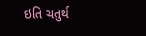ઇતિ ચતુર્થ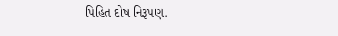પિહિત દોષ નિરૂપણ.